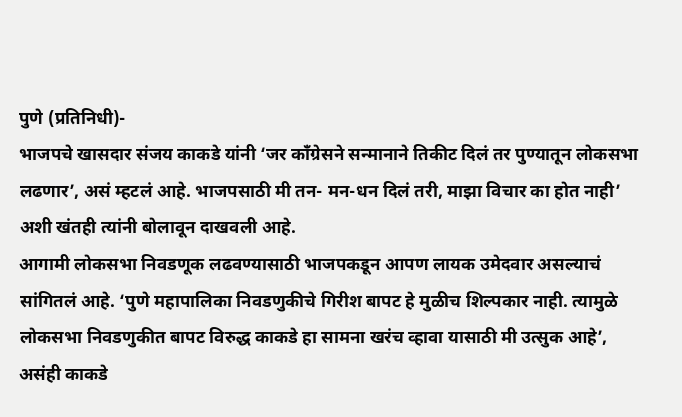पुणे (प्रतिनिधी)-
भाजपचे खासदार संजय काकडे यांनी ‘जर काँग्रेसने सन्मानाने तिकीट दिलं तर पुण्यातून लोकसभा लढणार’, असं म्हटलं आहे. भाजपसाठी मी तन- मन-धन दिलं तरी, माझा विचार का होत नाही’ अशी खंतही त्यांनी बोलावून दाखवली आहे.
आगामी लोकसभा निवडणूक लढवण्यासाठी भाजपकडून आपण लायक उमेदवार असल्याचं सांगितलं आहे. ‘पुणे महापालिका निवडणुकीचे गिरीश बापट हे मुळीच शिल्पकार नाही. त्यामुळे लोकसभा निवडणुकीत बापट विरुद्ध काकडे हा सामना खरंच व्हावा यासाठी मी उत्सुक आहे’, असंही काकडे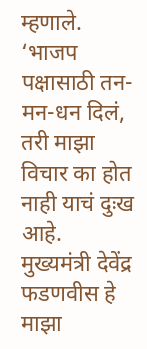म्हणाले.
‘भाजप पक्षासाठी तन-मन-धन दिलं, तरी माझा विचार का होत नाही याचं दुःख आहे. मुख्यमंत्री देवेंद्र फडणवीस हे माझा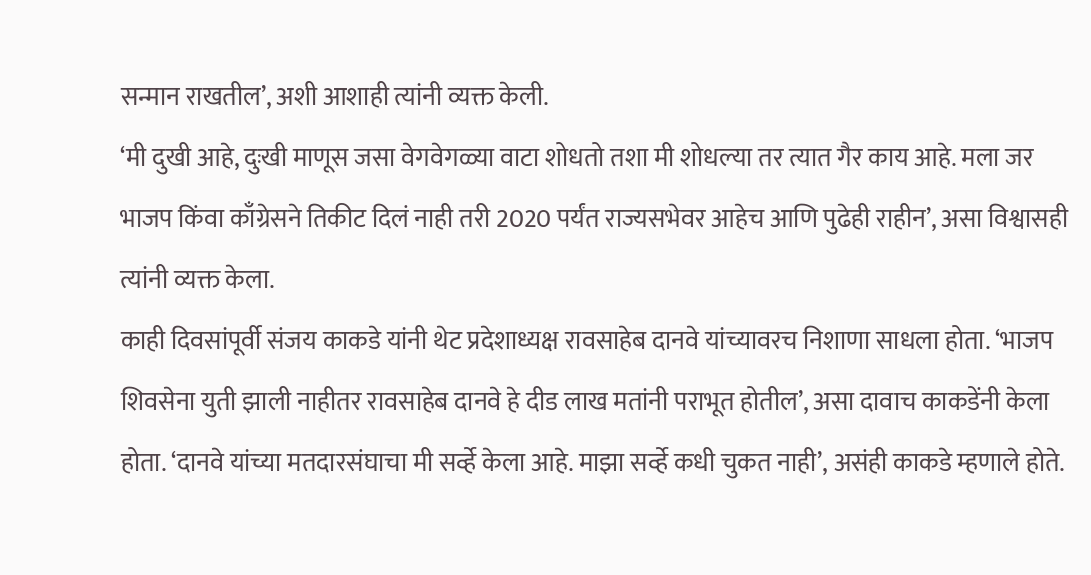सन्मान राखतील’, अशी आशाही त्यांनी व्यक्त केली.
‘मी दुखी आहे, दुःखी माणूस जसा वेगवेगळ्या वाटा शोधतो तशा मी शोधल्या तर त्यात गैर काय आहे. मला जर भाजप किंवा काँग्रेसने तिकीट दिलं नाही तरी 2020 पर्यंत राज्यसभेवर आहेच आणि पुढेही राहीन’, असा विश्वासही त्यांनी व्यक्त केला.
काही दिवसांपूर्वी संजय काकडे यांनी थेट प्रदेशाध्यक्ष रावसाहेब दानवे यांच्यावरच निशाणा साधला होता. ‘भाजप शिवसेना युती झाली नाहीतर रावसाहेब दानवे हे दीड लाख मतांनी पराभूत होतील’, असा दावाच काकडेंनी केला होता. ‘दानवे यांच्या मतदारसंघाचा मी सर्व्हे केला आहे. माझा सर्व्हे कधी चुकत नाही’, असंही काकडे म्हणाले होते.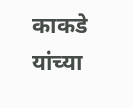काकडे यांच्या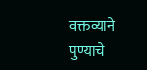वक्तव्याने पुण्याचे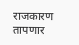राजकारण तापणार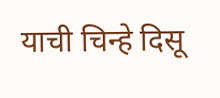याची चिन्हे दिसू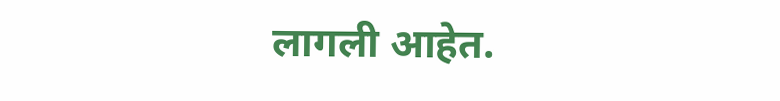लागली आहेत.